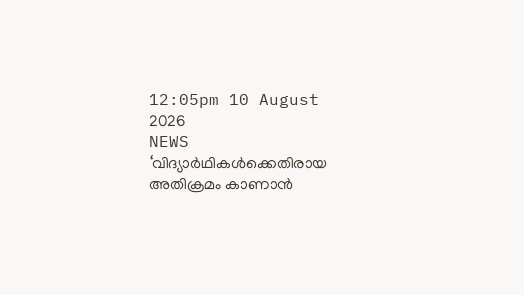12:05pm 10 August 2026
NEWS
‘വിദ്യാർഥികൾക്കെതിരായ അതിക്രമം കാണാൻ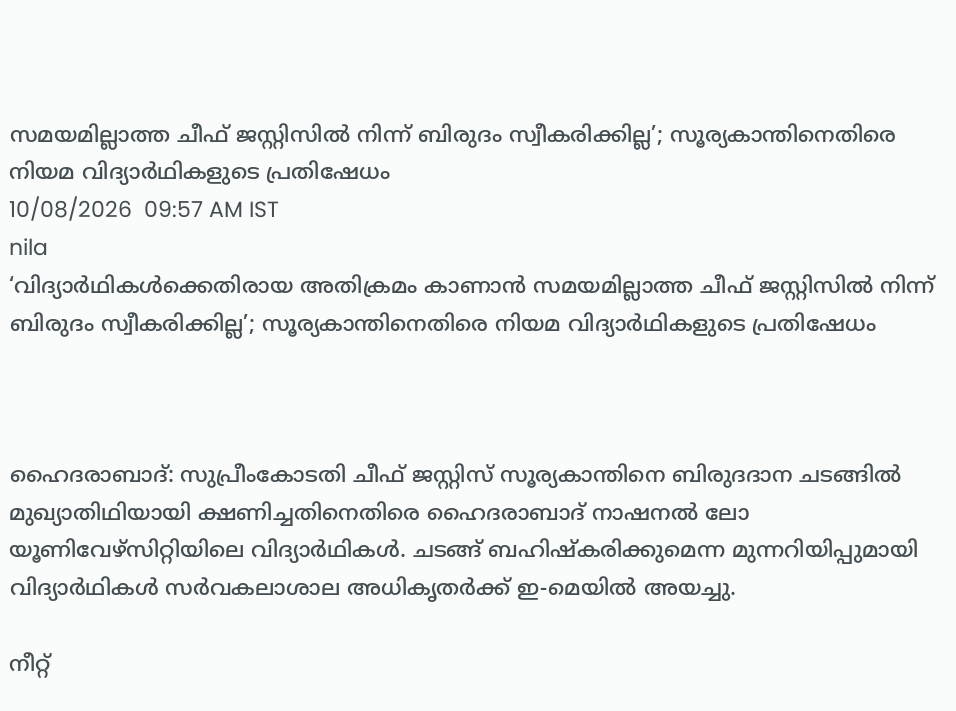സമയമില്ലാത്ത ചീഫ് ജസ്റ്റിസിൽ നിന്ന് ബിരുദം സ്വീകരിക്കില്ല’; സൂര്യകാന്തിനെതിരെ നിയമ വിദ്യാർഥികളുടെ പ്രതിഷേധം
10/08/2026  09:57 AM IST
nila
‘വിദ്യാർഥികൾക്കെതിരായ അതിക്രമം കാണാൻ സമയമില്ലാത്ത ചീഫ് ജസ്റ്റിസിൽ നിന്ന് ബിരുദം സ്വീകരിക്കില്ല’; സൂര്യകാന്തിനെതിരെ നിയമ വിദ്യാർഥികളുടെ പ്രതിഷേധം



ഹൈദരാബാദ്: സുപ്രീംകോടതി ചീഫ് ജസ്റ്റിസ് സൂര്യകാന്തിനെ ബിരുദദാന ചടങ്ങിൽ മുഖ്യാതിഥിയായി ക്ഷണിച്ചതിനെതിരെ ഹൈദരാബാദ് നാഷനൽ ലോ യൂണിവേഴ്സിറ്റിയിലെ വിദ്യാർഥികൾ. ചടങ്ങ് ബഹിഷ്കരിക്കുമെന്ന മുന്നറിയിപ്പുമായി വിദ്യാർഥികൾ സർവകലാശാല അധികൃതർക്ക് ഇ-മെയിൽ അയച്ചു.

നീറ്റ്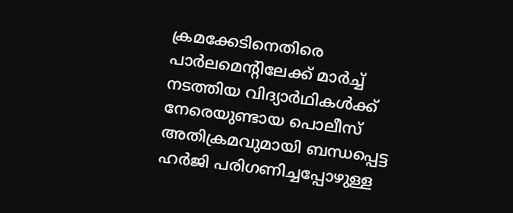ക്രമക്കേടിനെതിരെ പാർലമെന്റിലേക്ക് മാർച്ച് നടത്തിയ വിദ്യാർഥികൾക്ക് നേരെയുണ്ടായ പൊലീസ് അതിക്രമവുമായി ബന്ധപ്പെട്ട ഹർജി പരിഗണിച്ചപ്പോഴുള്ള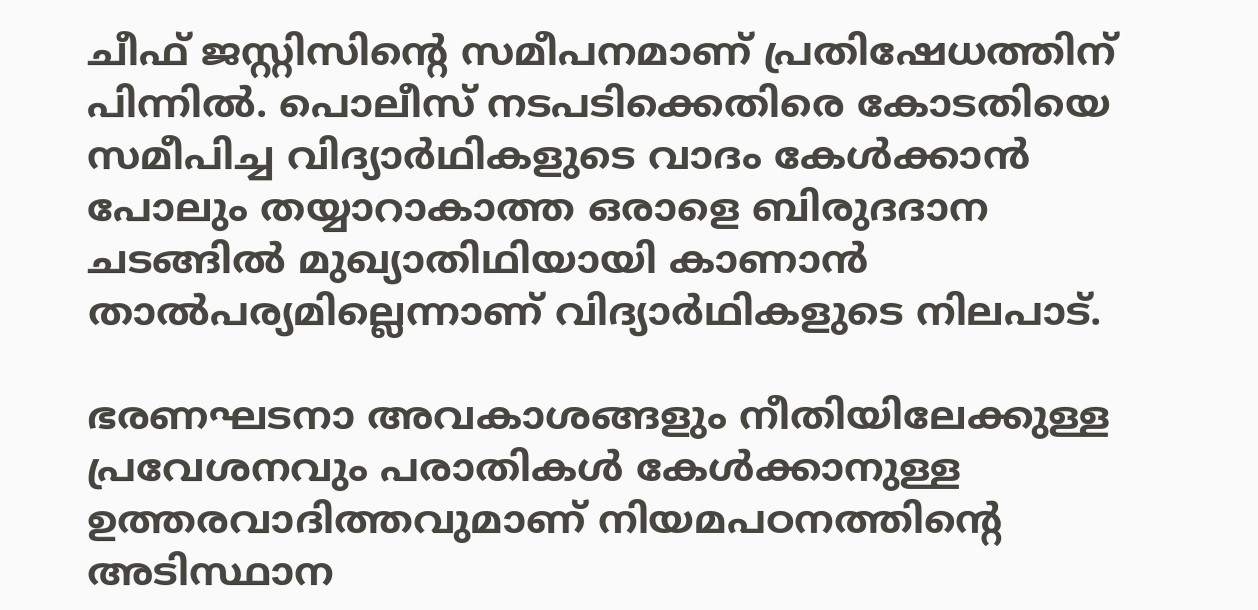ചീഫ് ജസ്റ്റിസിന്റെ സമീപനമാണ് പ്രതിഷേധത്തിന് പിന്നിൽ. പൊലീസ് നടപടിക്കെതിരെ കോടതിയെ സമീപിച്ച വിദ്യാർഥികളുടെ വാദം കേൾക്കാൻ പോലും തയ്യാറാകാത്ത ഒരാളെ ബിരുദദാന ചടങ്ങിൽ മുഖ്യാതിഥിയായി കാണാൻ താൽപര്യമില്ലെന്നാണ് വിദ്യാർഥികളുടെ നിലപാട്.

ഭരണഘടനാ അവകാശങ്ങളും നീതിയിലേക്കുള്ള പ്രവേശനവും പരാതികൾ കേൾക്കാനുള്ള ഉത്തരവാദിത്തവുമാണ് നിയമപഠനത്തിന്റെ അടിസ്ഥാന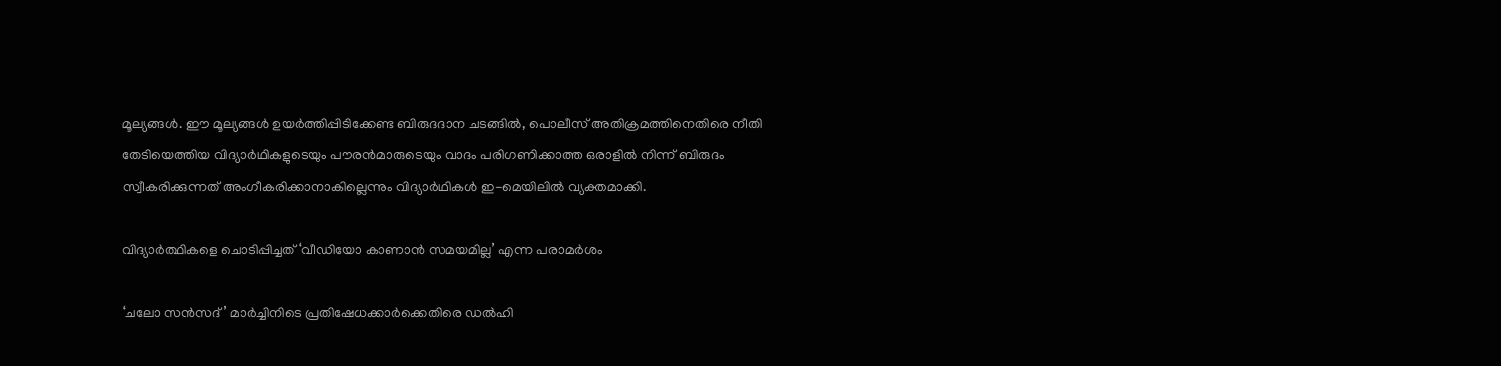മൂല്യങ്ങൾ. ഈ മൂല്യങ്ങൾ ഉയർത്തിപ്പിടിക്കേണ്ട ബിരുദദാന ചടങ്ങിൽ, പൊലീസ് അതിക്രമത്തിനെതിരെ നീതി തേടിയെത്തിയ വിദ്യാർഥികളുടെയും പൗരൻമാരുടെയും വാദം പരിഗണിക്കാത്ത ഒരാളിൽ നിന്ന് ബിരുദം സ്വീകരിക്കുന്നത് അംഗീകരിക്കാനാകില്ലെന്നും വിദ്യാർഥികൾ ഇ-മെയിലിൽ വ്യക്തമാക്കി.

വിദ്യാർത്ഥികളെ ചൊടിപ്പിച്ചത് ‘വീഡിയോ കാണാൻ സമയമില്ല’ എന്ന പരാമർശം

‘ചലോ സൻസദ്’ മാർച്ചിനിടെ പ്രതിഷേധക്കാർക്കെതിരെ ഡൽഹി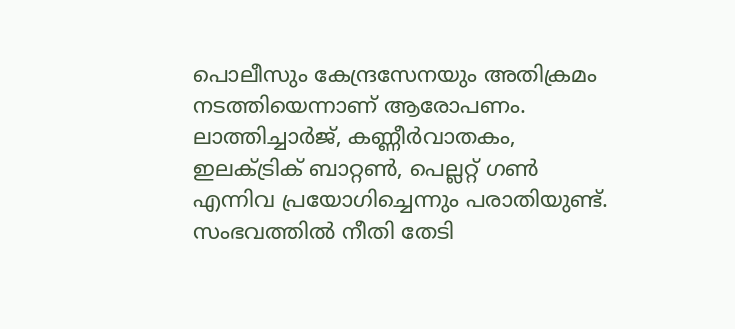പൊലീസും കേന്ദ്രസേനയും അതിക്രമം നടത്തിയെന്നാണ് ആരോപണം. ലാത്തിച്ചാർജ്, കണ്ണീർവാതകം, ഇലക്ട്രിക് ബാറ്റൺ, പെല്ലറ്റ് ഗൺ എന്നിവ പ്രയോഗിച്ചെന്നും പരാതിയുണ്ട്. സംഭവത്തിൽ നീതി തേടി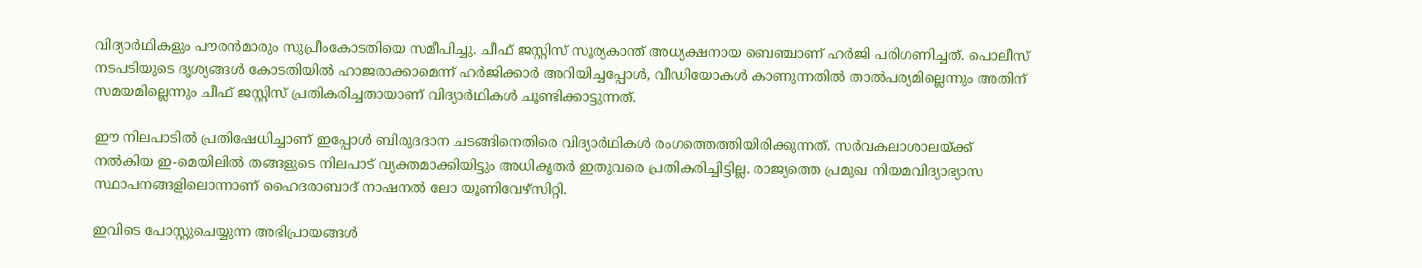വിദ്യാർഥികളും പൗരൻമാരും സുപ്രീംകോടതിയെ സമീപിച്ചു. ചീഫ് ജസ്റ്റിസ് സൂര്യകാന്ത് അധ്യക്ഷനായ ബെഞ്ചാണ് ഹർജി പരിഗണിച്ചത്. പൊലീസ് നടപടിയുടെ ദൃശ്യങ്ങൾ കോടതിയിൽ ഹാജരാക്കാമെന്ന് ഹർജിക്കാർ അറിയിച്ചപ്പോൾ, വീഡിയോകൾ കാണുന്നതിൽ താൽപര്യമില്ലെന്നും അതിന് സമയമില്ലെന്നും ചീഫ് ജസ്റ്റിസ് പ്രതികരിച്ചതായാണ് വിദ്യാർഥികൾ ചൂണ്ടിക്കാട്ടുന്നത്.

ഈ നിലപാടിൽ പ്രതിഷേധിച്ചാണ് ഇപ്പോൾ ബിരുദദാന ചടങ്ങിനെതിരെ വിദ്യാർഥികൾ രംഗത്തെത്തിയിരിക്കുന്നത്. സർവകലാശാലയ്ക്ക് നൽകിയ ഇ-മെയിലിൽ തങ്ങളുടെ നിലപാട് വ്യക്തമാക്കിയിട്ടും അധികൃതർ ഇതുവരെ പ്രതികരിച്ചിട്ടില്ല. രാജ്യത്തെ പ്രമുഖ നിയമവിദ്യാഭ്യാസ സ്ഥാപനങ്ങളിലൊന്നാണ് ഹൈദരാബാദ് നാഷനൽ ലോ യൂണിവേഴ്സിറ്റി.

ഇവിടെ പോസ്റ്റുചെയ്യുന്ന അഭിപ്രായങ്ങള്‍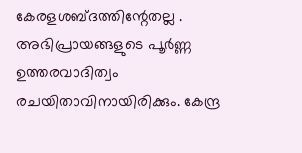കേരളശബ്‌ദത്തിന്റേതല്ല . അഭിപ്രായങ്ങളുടെ പൂര്‍ണ്ണ ഉത്തരവാദിത്വം രചയിതാവിനായിരിക്കും. കേന്ദ്ര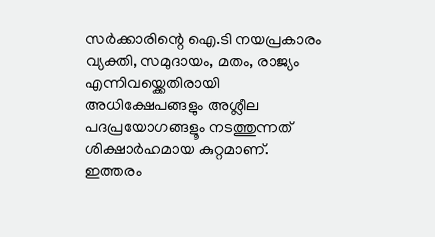സർക്കാരിന്റെ ഐ.ടി നയപ്രകാരം വ്യക്തി, സമുദായം, മതം, രാജ്യം എന്നിവയ്ക്കെതിരായി അധിക്ഷേപങ്ങളും അശ്ലീല പദപ്രയോഗങ്ങളൂം നടത്തുന്നത് ശിക്ഷാര്‍ഹമായ കുറ്റമാണ്. ഇത്തരം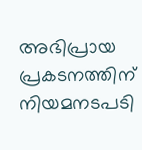അഭിപ്രായ പ്രകടനത്തിന് നിയമനടപടി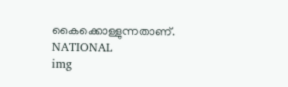കൈക്കൊള്ളുന്നതാണ്.
NATIONAL
img